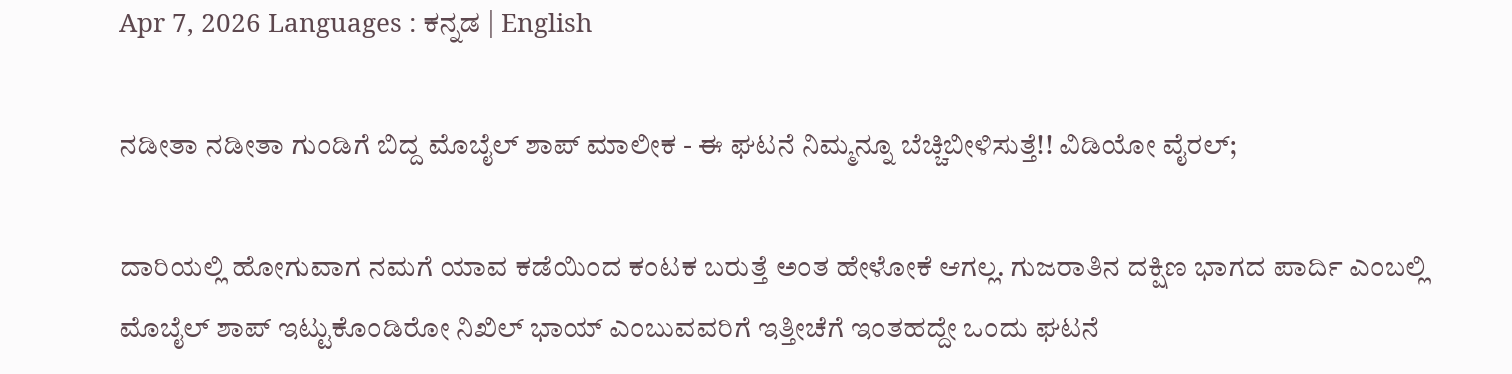Apr 7, 2026 Languages : ಕನ್ನಡ | English

ನಡೀತಾ ನಡೀತಾ ಗುಂಡಿಗೆ ಬಿದ್ದ ಮೊಬೈಲ್ ಶಾಪ್ ಮಾಲೀಕ - ಈ ಘಟನೆ ನಿಮ್ಮನ್ನೂ ಬೆಚ್ಚಿಬೀಳಿಸುತ್ತೆ!! ವಿಡಿಯೋ ವೈರಲ್;

ದಾರಿಯಲ್ಲಿ ಹೋಗುವಾಗ ನಮಗೆ ಯಾವ ಕಡೆಯಿಂದ ಕಂಟಕ ಬರುತ್ತೆ ಅಂತ ಹೇಳೋಕೆ ಆಗಲ್ಲ. ಗುಜರಾತಿನ ದಕ್ಷಿಣ ಭಾಗದ ಪಾರ್ದಿ ಎಂಬಲ್ಲಿ ಮೊಬೈಲ್ ಶಾಪ್ ಇಟ್ಟುಕೊಂಡಿರೋ ನಿಖಿಲ್ ಭಾಯ್ ಎಂಬುವವರಿಗೆ ಇತ್ತೀಚೆಗೆ ಇಂತಹದ್ದೇ ಒಂದು ಘಟನೆ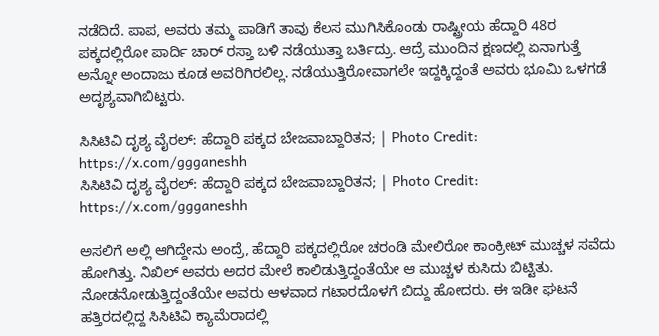ನಡೆದಿದೆ. ಪಾಪ, ಅವರು ತಮ್ಮ ಪಾಡಿಗೆ ತಾವು ಕೆಲಸ ಮುಗಿಸಿಕೊಂಡು ರಾಷ್ಟ್ರೀಯ ಹೆದ್ದಾರಿ 48ರ ಪಕ್ಕದಲ್ಲಿರೋ ಪಾರ್ದಿ ಚಾರ್ ರಸ್ತಾ ಬಳಿ ನಡೆಯುತ್ತಾ ಬರ್ತಿದ್ರು. ಆದ್ರೆ ಮುಂದಿನ ಕ್ಷಣದಲ್ಲಿ ಏನಾಗುತ್ತೆ ಅನ್ನೋ ಅಂದಾಜು ಕೂಡ ಅವರಿಗಿರಲಿಲ್ಲ. ನಡೆಯುತ್ತಿರೋವಾಗಲೇ ಇದ್ದಕ್ಕಿದ್ದಂತೆ ಅವರು ಭೂಮಿ ಒಳಗಡೆ ಅದೃಶ್ಯವಾಗಿಬಿಟ್ಟರು.

ಸಿಸಿಟಿವಿ ದೃಶ್ಯ ವೈರಲ್: ಹೆದ್ದಾರಿ ಪಕ್ಕದ ಬೇಜವಾಬ್ದಾರಿತನ; | Photo Credit: https://x.com/ggganeshh
ಸಿಸಿಟಿವಿ ದೃಶ್ಯ ವೈರಲ್: ಹೆದ್ದಾರಿ ಪಕ್ಕದ ಬೇಜವಾಬ್ದಾರಿತನ; | Photo Credit: https://x.com/ggganeshh

ಅಸಲಿಗೆ ಅಲ್ಲಿ ಆಗಿದ್ದೇನು ಅಂದ್ರೆ, ಹೆದ್ದಾರಿ ಪಕ್ಕದಲ್ಲಿರೋ ಚರಂಡಿ ಮೇಲಿರೋ ಕಾಂಕ್ರೀಟ್ ಮುಚ್ಚಳ ಸವೆದು ಹೋಗಿತ್ತು. ನಿಖಿಲ್ ಅವರು ಅದರ ಮೇಲೆ ಕಾಲಿಡುತ್ತಿದ್ದಂತೆಯೇ ಆ ಮುಚ್ಚಳ ಕುಸಿದು ಬಿಟ್ಟಿತು. ನೋಡನೋಡುತ್ತಿದ್ದಂತೆಯೇ ಅವರು ಆಳವಾದ ಗಟಾರದೊಳಗೆ ಬಿದ್ದು ಹೋದರು. ಈ ಇಡೀ ಘಟನೆ ಹತ್ತಿರದಲ್ಲಿದ್ದ ಸಿಸಿಟಿವಿ ಕ್ಯಾಮೆರಾದಲ್ಲಿ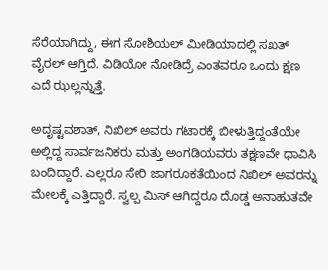ಸೆರೆಯಾಗಿದ್ದು, ಈಗ ಸೋಶಿಯಲ್ ಮೀಡಿಯಾದಲ್ಲಿ ಸಖತ್ ವೈರಲ್ ಆಗ್ತಿದೆ. ವಿಡಿಯೋ ನೋಡಿದ್ರೆ ಎಂತವರೂ ಒಂದು ಕ್ಷಣ ಎದೆ ಝಲ್ಲನ್ನುತ್ತೆ.

ಅದೃಷ್ಟವಶಾತ್, ನಿಖಿಲ್ ಅವರು ಗಟಾರಕ್ಕೆ ಬೀಳುತ್ತಿದ್ದಂತೆಯೇ ಅಲ್ಲಿದ್ದ ಸಾರ್ವಜನಿಕರು ಮತ್ತು ಅಂಗಡಿಯವರು ತಕ್ಷಣವೇ ಧಾವಿಸಿ ಬಂದಿದ್ದಾರೆ. ಎಲ್ಲರೂ ಸೇರಿ ಜಾಗರೂಕತೆಯಿಂದ ನಿಖಿಲ್ ಅವರನ್ನು ಮೇಲಕ್ಕೆ ಎತ್ತಿದ್ದಾರೆ. ಸ್ವಲ್ಪ ಮಿಸ್ ಆಗಿದ್ದರೂ ದೊಡ್ಡ ಅನಾಹುತವೇ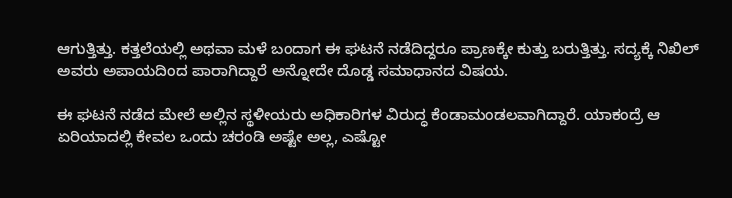ಆಗುತ್ತಿತ್ತು. ಕತ್ತಲೆಯಲ್ಲಿ ಅಥವಾ ಮಳೆ ಬಂದಾಗ ಈ ಘಟನೆ ನಡೆದಿದ್ದರೂ ಪ್ರಾಣಕ್ಕೇ ಕುತ್ತು ಬರುತ್ತಿತ್ತು. ಸದ್ಯಕ್ಕೆ ನಿಖಿಲ್ ಅವರು ಅಪಾಯದಿಂದ ಪಾರಾಗಿದ್ದಾರೆ ಅನ್ನೋದೇ ದೊಡ್ಡ ಸಮಾಧಾನದ ವಿಷಯ.

ಈ ಘಟನೆ ನಡೆದ ಮೇಲೆ ಅಲ್ಲಿನ ಸ್ಥಳೀಯರು ಅಧಿಕಾರಿಗಳ ವಿರುದ್ಧ ಕೆಂಡಾಮಂಡಲವಾಗಿದ್ದಾರೆ. ಯಾಕಂದ್ರೆ ಆ ಏರಿಯಾದಲ್ಲಿ ಕೇವಲ ಒಂದು ಚರಂಡಿ ಅಷ್ಟೇ ಅಲ್ಲ, ಎಷ್ಟೋ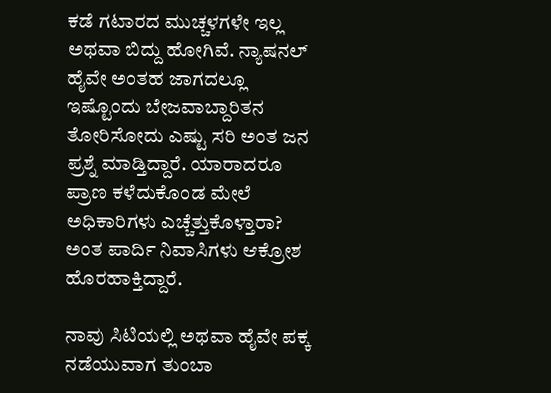ಕಡೆ ಗಟಾರದ ಮುಚ್ಚಳಗಳೇ ಇಲ್ಲ ಅಥವಾ ಬಿದ್ದು ಹೋಗಿವೆ. ನ್ಯಾಷನಲ್ ಹೈವೇ ಅಂತಹ ಜಾಗದಲ್ಲೂ ಇಷ್ಟೊಂದು ಬೇಜವಾಬ್ದಾರಿತನ ತೋರಿಸೋದು ಎಷ್ಟು ಸರಿ ಅಂತ ಜನ ಪ್ರಶ್ನೆ ಮಾಡ್ತಿದ್ದಾರೆ. ಯಾರಾದರೂ ಪ್ರಾಣ ಕಳೆದುಕೊಂಡ ಮೇಲೆ ಅಧಿಕಾರಿಗಳು ಎಚ್ಚೆತ್ತುಕೊಳ್ತಾರಾ? ಅಂತ ಪಾರ್ದಿ ನಿವಾಸಿಗಳು ಆಕ್ರೋಶ ಹೊರಹಾಕ್ತಿದ್ದಾರೆ.

ನಾವು ಸಿಟಿಯಲ್ಲಿ ಅಥವಾ ಹೈವೇ ಪಕ್ಕ ನಡೆಯುವಾಗ ತುಂಬಾ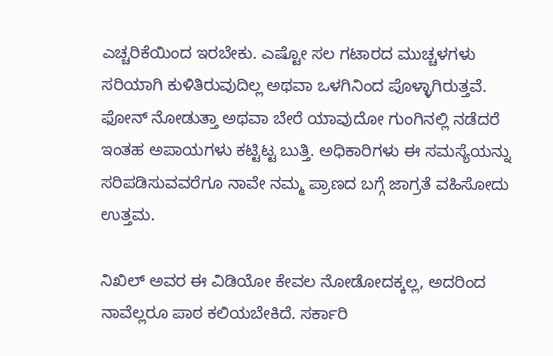ಎಚ್ಚರಿಕೆಯಿಂದ ಇರಬೇಕು. ಎಷ್ಟೋ ಸಲ ಗಟಾರದ ಮುಚ್ಚಳಗಳು ಸರಿಯಾಗಿ ಕುಳಿತಿರುವುದಿಲ್ಲ ಅಥವಾ ಒಳಗಿನಿಂದ ಪೊಳ್ಳಾಗಿರುತ್ತವೆ. ಫೋನ್ ನೋಡುತ್ತಾ ಅಥವಾ ಬೇರೆ ಯಾವುದೋ ಗುಂಗಿನಲ್ಲಿ ನಡೆದರೆ ಇಂತಹ ಅಪಾಯಗಳು ಕಟ್ಟಿಟ್ಟ ಬುತ್ತಿ. ಅಧಿಕಾರಿಗಳು ಈ ಸಮಸ್ಯೆಯನ್ನು ಸರಿಪಡಿಸುವವರೆಗೂ ನಾವೇ ನಮ್ಮ ಪ್ರಾಣದ ಬಗ್ಗೆ ಜಾಗ್ರತೆ ವಹಿಸೋದು ಉತ್ತಮ.

ನಿಖಿಲ್ ಅವರ ಈ ವಿಡಿಯೋ ಕೇವಲ ನೋಡೋದಕ್ಕಲ್ಲ, ಅದರಿಂದ ನಾವೆಲ್ಲರೂ ಪಾಠ ಕಲಿಯಬೇಕಿದೆ. ಸರ್ಕಾರಿ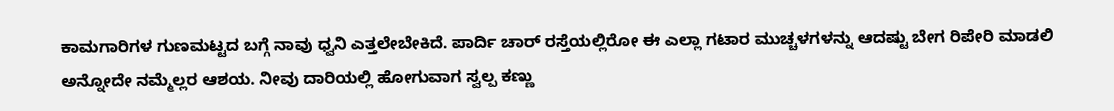ಕಾಮಗಾರಿಗಳ ಗುಣಮಟ್ಟದ ಬಗ್ಗೆ ನಾವು ಧ್ವನಿ ಎತ್ತಲೇಬೇಕಿದೆ. ಪಾರ್ದಿ ಚಾರ್ ರಸ್ತೆಯಲ್ಲಿರೋ ಈ ಎಲ್ಲಾ ಗಟಾರ ಮುಚ್ಚಳಗಳನ್ನು ಆದಷ್ಟು ಬೇಗ ರಿಪೇರಿ ಮಾಡಲಿ ಅನ್ನೋದೇ ನಮ್ಮೆಲ್ಲರ ಆಶಯ. ನೀವು ದಾರಿಯಲ್ಲಿ ಹೋಗುವಾಗ ಸ್ವಲ್ಪ ಕಣ್ಣು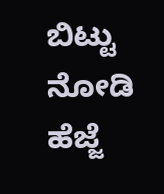ಬಿಟ್ಟು ನೋಡಿ ಹೆಜ್ಜೆ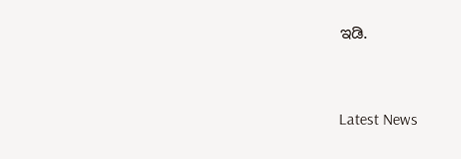ಇಡಿ.


Latest News